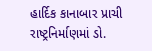હાર્દિક કાનાબાર પ્રાચી
રાષ્ટ્રનિર્માણમાં ડો.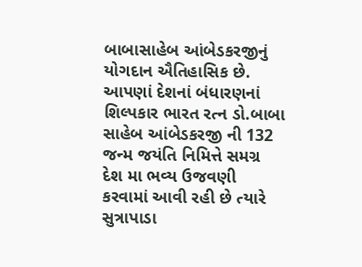બાબાસાહેબ આંબેડકરજીનું યોગદાન ઐતિહાસિક છે. આપણાં દેશનાં બંધારણનાં શિલ્પકાર ભારત રત્ન ડો.બાબા સાહેબ આંબેડકરજી ની 132 જન્મ જયંતિ નિમિત્તે સમગ્ર દેશ મા ભવ્ય ઉજવણી કરવામાં આવી રહી છે ત્યારે સુત્રાપાડા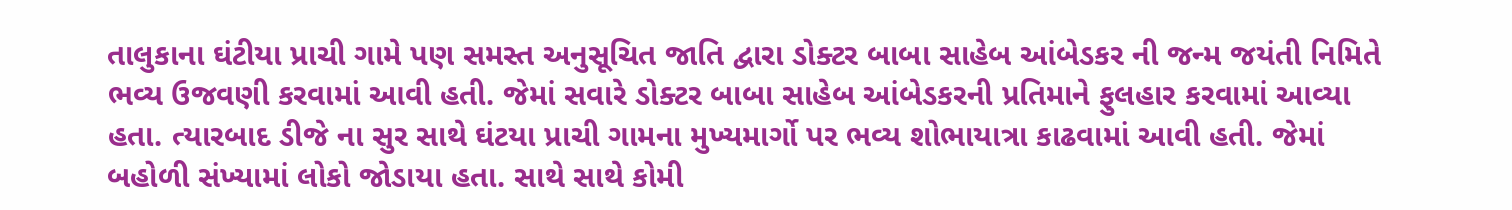તાલુકાના ઘંટીયા પ્રાચી ગામે પણ સમસ્ત અનુસૂચિત જાતિ દ્વારા ડોક્ટર બાબા સાહેબ આંબેડકર ની જન્મ જયંતી નિમિતે ભવ્ય ઉજવણી કરવામાં આવી હતી. જેમાં સવારે ડોક્ટર બાબા સાહેબ આંબેડકરની પ્રતિમાને ફુલહાર કરવામાં આવ્યા હતા. ત્યારબાદ ડીજે ના સુર સાથે ઘંટયા પ્રાચી ગામના મુખ્યમાર્ગો પર ભવ્ય શોભાયાત્રા કાઢવામાં આવી હતી. જેમાં બહોળી સંખ્યામાં લોકો જોડાયા હતા. સાથે સાથે કોમી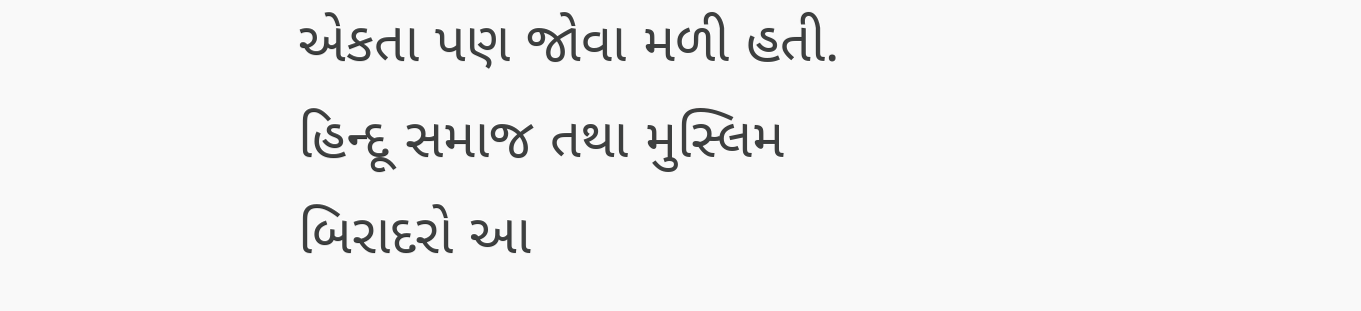એકતા પણ જોવા મળી હતી. હિન્દૂ સમાજ તથા મુસ્લિમ બિરાદરો આ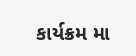કાર્યક્રમ મા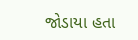જોડાયા હતા